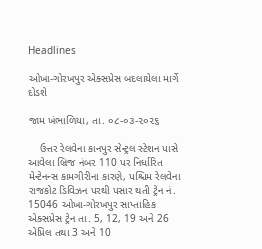Headlines

ઓખા-ગોરખપુર એક્સપ્રેસ બદલાયેલા માર્ગે દોડશે

જામ ખંભાળિયા, તા. ૦૮-૦૩-૨૦૨૬

    ઉત્તર રેલવેના કાનપુર સેન્ટ્રલ સ્ટેશન પાસે આવેલા બ્રિજ નંબર 110 પર નિર્ધારિત મેન્ટેનન્સ કામગીરીના કારણે, પશ્ચિમ રેલવેના રાજકોટ ડિવિઝન પરથી પસાર થતી ટ્રેન નં. 15046 ઓખા-ગોરખપુર સાપ્તાહિક એક્સપ્રેસ ટ્રેન તા. 5, 12, 19 અને 26 એપ્રિલ તથા 3 અને 10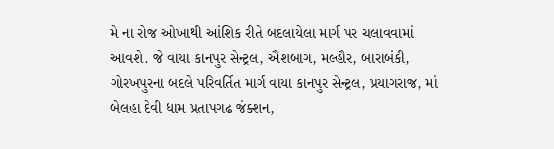મે ના રોજ ઓખાથી આંશિક રીતે બદલાયેલા માર્ગ પર ચલાવવામાં આવશે. જે વાયા કાનપુર સેન્ટ્રલ, ઐશબાગ, મલ્હૌર, બારાબંકી, ગોરખપુરના બદલે પરિવર્તિત માર્ગ વાયા કાનપુર સેન્ટ્રલ, પ્રયાગરાજ, માં બેલહા દેવી ધામ પ્રતાપગઢ જંક્શન,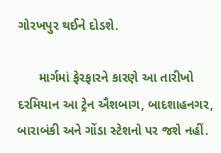ગોરખપુર થઈને દોડશે.

      માર્ગમાં ફેરફારને કારણે આ તારીખો દરમિયાન આ ટ્રેન ઐશબાગ, બાદશાહનગર, બારાબંકી અને ગોંડા સ્ટેશનો પર જશે નહીં.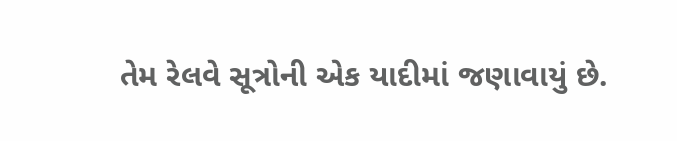તેમ રેલવે સૂત્રોની એક યાદીમાં જણાવાયું છે.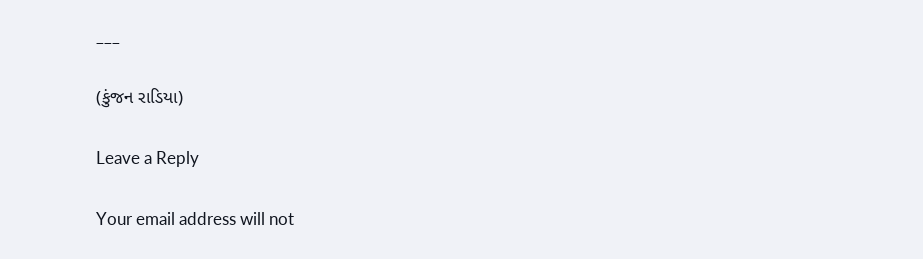___

(કુંજન રાડિયા)

Leave a Reply

Your email address will not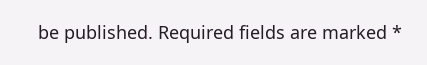be published. Required fields are marked *